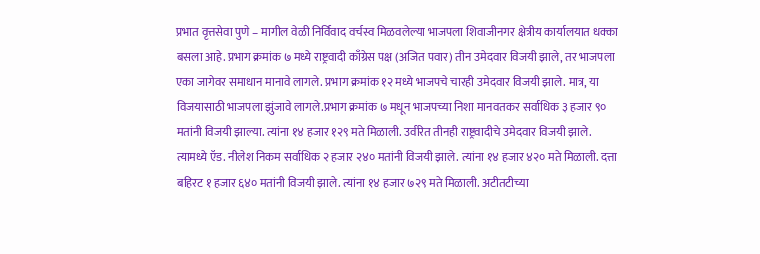प्रभात वृत्तसेवा पुणे – मागील वेळी निर्विवाद वर्चस्व मिळवलेल्या भाजपला शिवाजीनगर क्षेत्रीय कार्यालयात धक्का बसला आहे. प्रभाग क्रमांक ७ मध्ये राष्ट्रवादी काँग्रेस पक्ष (अजित पवार) तीन उमेदवार विजयी झाले, तर भाजपला एका जागेवर समाधान मानावे लागले. प्रभाग क्रमांक १२ मध्ये भाजपचे चारही उमेदवार विजयी झाले. मात्र, या विजयासाठी भाजपला झुंजावे लागले.प्रभाग क्रमांक ७ मधून भाजपच्या निशा मानवतकर सर्वाधिक ३ हजार ९० मतांनी विजयी झाल्या. त्यांना १४ हजार १२९ मते मिळाली. उर्वरित तीनही राष्ट्रवादीचे उमेदवार विजयी झाले. त्यामध्ये ऍड. नीलेश निकम सर्वाधिक २ हजार २४० मतांनी विजयी झाले. त्यांना १४ हजार ४२० मते मिळाली. दत्ता बहिरट १ हजार ६४० मतांनी विजयी झाले. त्यांना १४ हजार ७२९ मते मिळाली. अटीतटीच्या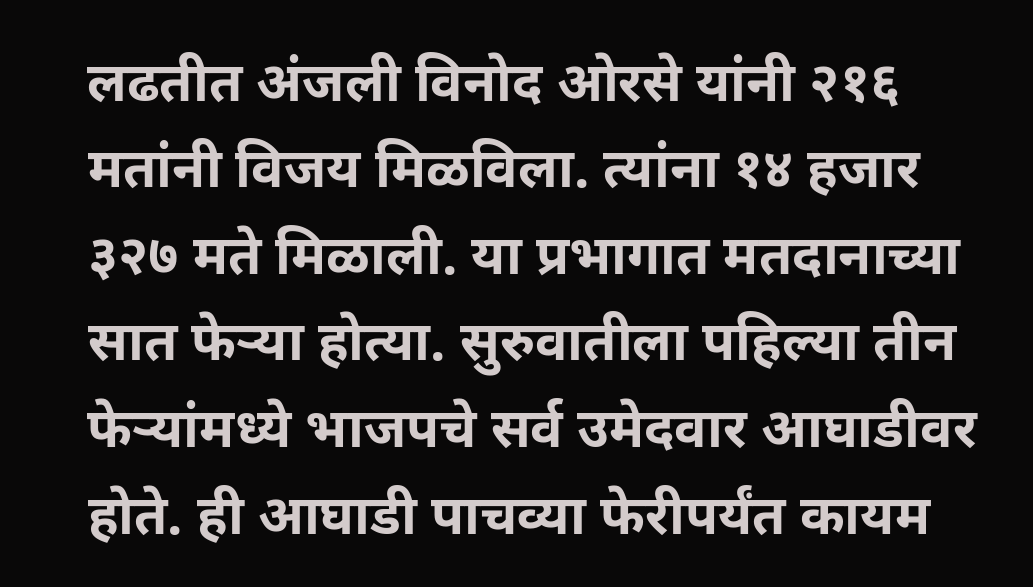लढतीत अंजली विनोद ओरसे यांनी २१६ मतांनी विजय मिळविला. त्यांना १४ हजार ३२७ मते मिळाली. या प्रभागात मतदानाच्या सात फेऱ्या होत्या. सुरुवातीला पहिल्या तीन फेऱ्यांमध्ये भाजपचे सर्व उमेदवार आघाडीवर होते. ही आघाडी पाचव्या फेरीपर्यंत कायम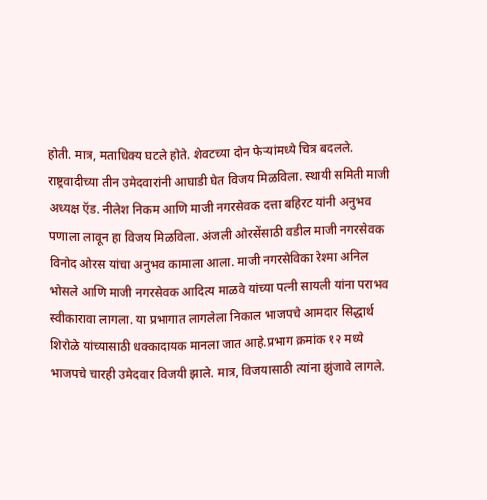होती. मात्र, मताधिक्य घटले होते. शेवटच्या दोन फेऱ्यांमध्ये चित्र बदलले. राष्ट्रवादीच्या तीन उमेदवारांनी आघाडी घेत विजय मिळविला. स्थायी समिती माजी अध्यक्ष ऍड. नीलेश निकम आणि माजी नगरसेवक दत्ता बहिरट यांनी अनुभव पणाला लावून हा विजय मिळविला. अंजली ओरसेंसाठी वडील माजी नगरसेवक विनोद ओरस यांचा अनुभव कामाला आला. माजी नगरसेविका रेश्मा अनिल भोसले आणि माजी नगरसेवक आदित्य माळवे यांच्या पत्नी सायली यांना पराभव स्वीकारावा लागला. या प्रभागात लागलेला निकाल भाजपचे आमदार सिद्धार्थ शिरोळे यांच्यासाठी धक्कादायक मानला जात आहे.प्रभाग क्रमांक १२ मध्ये भाजपचे चारही उमेदवार विजयी झाले. मात्र, विजयासाठी त्यांना झुंजावे लागले.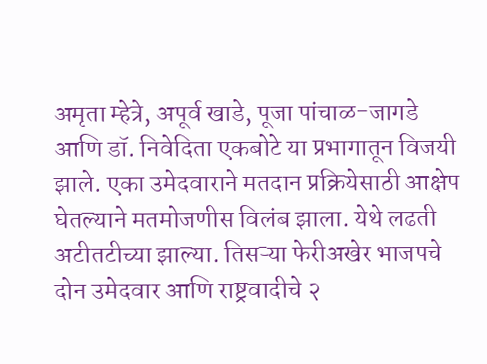अमृता म्हेत्रे, अपूर्व खाडे, पूजा पांचाळ-जागडे आणि डॉ. निवेदिता एकबोटे या प्रभागातून विजयी झाले. एका उमेदवाराने मतदान प्रक्रियेसाठी आक्षेप घेतल्याने मतमोजणीस विलंब झाला. येथे लढती अटीतटीच्या झाल्या. तिसऱ्या फेरीअखेर भाजपचे दोन उमेदवार आणि राष्ट्रवादीचे २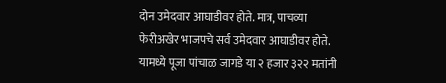दोन उमेदवार आघाडीवर होते. मात्र, पाचव्या फेरीअखेर भाजपचे सर्व उमेदवार आघाडीवर होते. यामध्ये पूजा पांचाळ जागडे या २ हजार ३२२ मतांनी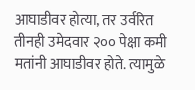आघाडीवर होत्या, तर उर्वरित तीनही उमेदवार २०० पेक्षा कमी मतांनी आघाडीवर होते. त्यामुळे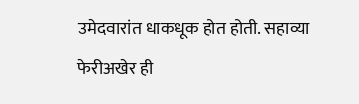उमेदवारांत धाकधूक होत होती. सहाव्या फेरीअखेर ही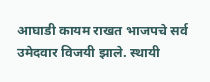आघाडी कायम राखत भाजपचे सर्व उमेदवार विजयी झाले. स्थायी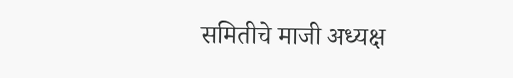समितीचे माजी अध्यक्ष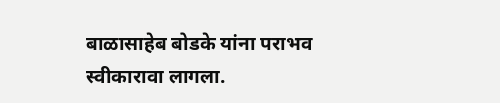बाळासाहेब बोडके यांना पराभव स्वीकारावा लागला.